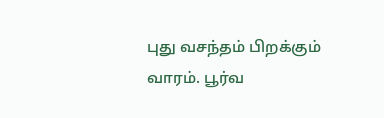புது வசந்தம் பிறக்கும் வாரம். பூர்வ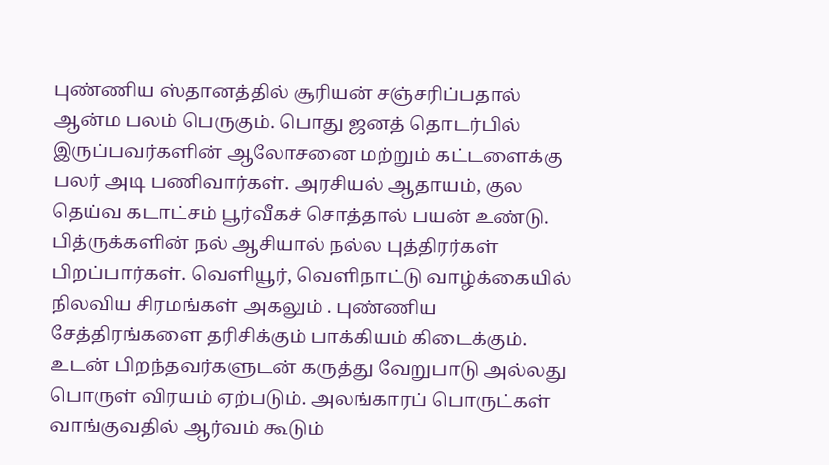புண்ணிய ஸ்தானத்தில் சூரியன் சஞ்சரிப்பதால் ஆன்ம பலம் பெருகும். பொது ஜனத் தொடர்பில் இருப்பவர்களின் ஆலோசனை மற்றும் கட்டளைக்கு பலர் அடி பணிவார்கள். அரசியல் ஆதாயம், குல தெய்வ கடாட்சம் பூர்வீகச் சொத்தால் பயன் உண்டு. பித்ருக்களின் நல் ஆசியால் நல்ல புத்திரர்கள் பிறப்பார்கள். வெளியூர், வெளிநாட்டு வாழ்க்கையில் நிலவிய சிரமங்கள் அகலும் . புண்ணிய சேத்திரங்களை தரிசிக்கும் பாக்கியம் கிடைக்கும். உடன் பிறந்தவர்களுடன் கருத்து வேறுபாடு அல்லது பொருள் விரயம் ஏற்படும். அலங்காரப் பொருட்கள் வாங்குவதில் ஆர்வம் கூடும்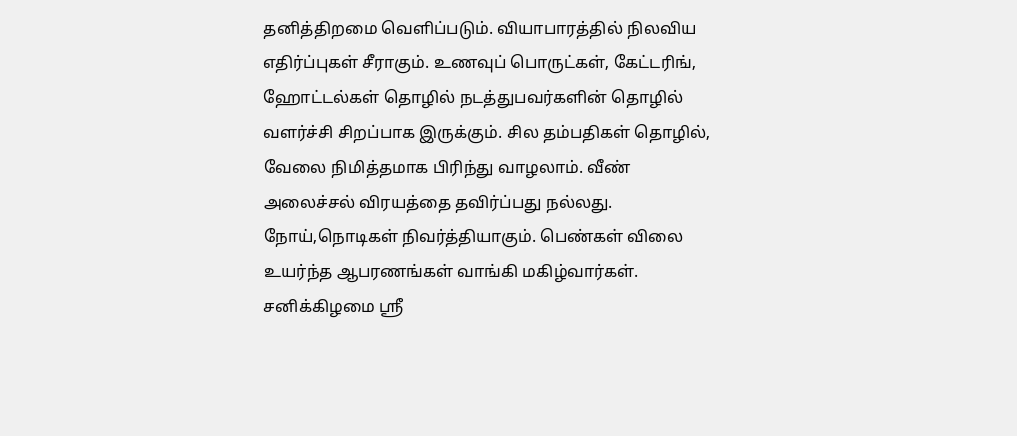தனித்திறமை வெளிப்படும். வியாபாரத்தில் நிலவிய எதிர்ப்புகள் சீராகும். உணவுப் பொருட்கள், கேட்டரிங், ஹோட்டல்கள் தொழில் நடத்துபவர்களின் தொழில் வளர்ச்சி சிறப்பாக இருக்கும். சில தம்பதிகள் தொழில், வேலை நிமித்தமாக பிரிந்து வாழலாம். வீண் அலைச்சல் விரயத்தை தவிர்ப்பது நல்லது. நோய்,நொடிகள் நிவர்த்தியாகும். பெண்கள் விலை உயர்ந்த ஆபரணங்கள் வாங்கி மகிழ்வார்கள். சனிக்கிழமை ஸ்ரீ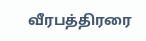வீரபத்திரரை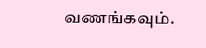வணங்கவும்.